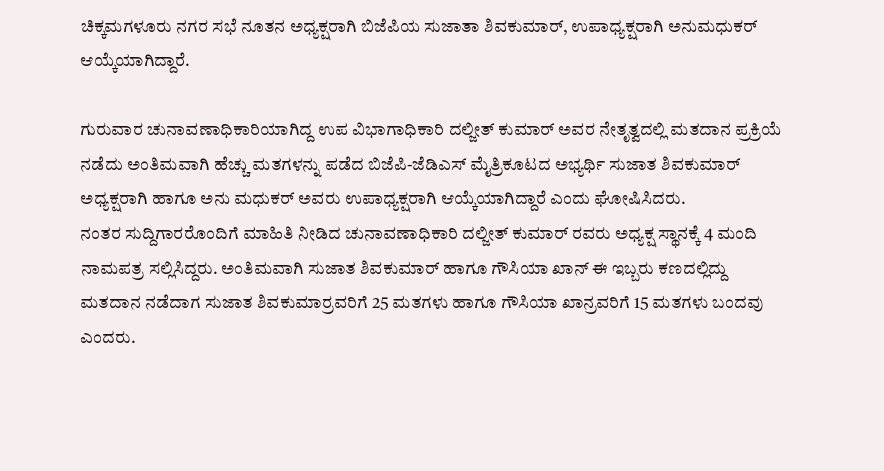ಚಿಕ್ಕಮಗಳೂರು ನಗರ ಸಭೆ ನೂತನ ಅಧ್ಯಕ್ಷರಾಗಿ ಬಿಜೆಪಿಯ ಸುಜಾತಾ ಶಿವಕುಮಾರ್, ಉಪಾಧ್ಯಕ್ಷರಾಗಿ ಅನುಮಧುಕರ್ ಆಯ್ಕೆಯಾಗಿದ್ದಾರೆ.

ಗುರುವಾರ ಚುನಾವಣಾಧಿಕಾರಿಯಾಗಿದ್ದ ಉಪ ವಿಭಾಗಾಧಿಕಾರಿ ದಲ್ಜೀತ್ ಕುಮಾರ್ ಅವರ ನೇತೃತ್ವದಲ್ಲಿ ಮತದಾನ ಪ್ರಕ್ರಿಯೆ ನಡೆದು ಅಂತಿಮವಾಗಿ ಹೆಚ್ಚು ಮತಗಳನ್ನು ಪಡೆದ ಬಿಜೆಪಿ-ಜೆಡಿಎಸ್ ಮೈತ್ರಿಕೂಟದ ಅಭ್ಯರ್ಥಿ ಸುಜಾತ ಶಿವಕುಮಾರ್ ಅಧ್ಯಕ್ಷರಾಗಿ ಹಾಗೂ ಅನು ಮಧುಕರ್ ಅವರು ಉಪಾಧ್ಯಕ್ಷರಾಗಿ ಆಯ್ಕೆಯಾಗಿದ್ದಾರೆ ಎಂದು ಘೋಷಿಸಿದರು.
ನಂತರ ಸುದ್ದಿಗಾರರೊಂದಿಗೆ ಮಾಹಿತಿ ನೀಡಿದ ಚುನಾವಣಾಧಿಕಾರಿ ದಲ್ಜೀತ್ ಕುಮಾರ್ ರವರು ಅಧ್ಯಕ್ಷ ಸ್ಥಾನಕ್ಕೆ 4 ಮಂದಿ ನಾಮಪತ್ರ ಸಲ್ಲಿಸಿದ್ದರು. ಅಂತಿಮವಾಗಿ ಸುಜಾತ ಶಿವಕುಮಾರ್ ಹಾಗೂ ಗೌಸಿಯಾ ಖಾನ್ ಈ ಇಬ್ಬರು ಕಣದಲ್ಲಿದ್ದು ಮತದಾನ ನಡೆದಾಗ ಸುಜಾತ ಶಿವಕುಮಾರ್ರವರಿಗೆ 25 ಮತಗಳು ಹಾಗೂ ಗೌಸಿಯಾ ಖಾನ್ರವರಿಗೆ 15 ಮತಗಳು ಬಂದವು ಎಂದರು.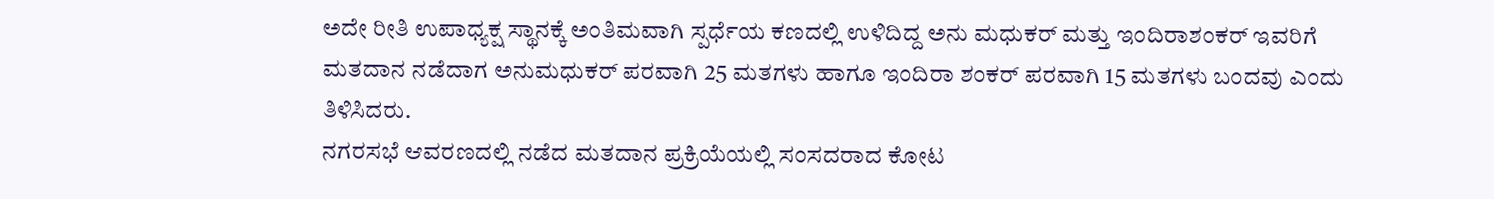ಅದೇ ರೀತಿ ಉಪಾಧ್ಯಕ್ಷ ಸ್ಥಾನಕ್ಕೆ ಅಂತಿಮವಾಗಿ ಸ್ಪರ್ಧೆಯ ಕಣದಲ್ಲಿ ಉಳಿದಿದ್ದ ಅನು ಮಧುಕರ್ ಮತ್ತು ಇಂದಿರಾಶಂಕರ್ ಇವರಿಗೆ ಮತದಾನ ನಡೆದಾಗ ಅನುಮಧುಕರ್ ಪರವಾಗಿ 25 ಮತಗಳು ಹಾಗೂ ಇಂದಿರಾ ಶಂಕರ್ ಪರವಾಗಿ 15 ಮತಗಳು ಬಂದವು ಎಂದು ತಿಳಿಸಿದರು.
ನಗರಸಭೆ ಆವರಣದಲ್ಲಿ ನಡೆದ ಮತದಾನ ಪ್ರಕ್ರಿಯೆಯಲ್ಲಿ ಸಂಸದರಾದ ಕೋಟ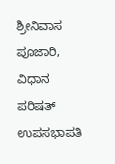ಶ್ರೀನಿವಾಸ ಪೂಜಾರಿ, ವಿಧಾನ ಪರಿಷತ್ ಉಪಸಭಾಪತಿ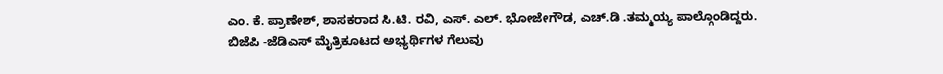ಎಂ. ಕೆ. ಪ್ರಾಣೇಶ್, ಶಾಸಕರಾದ ಸಿ.ಟಿ. ರವಿ, ಎಸ್. ಎಲ್. ಭೋಜೇಗೌಡ, ಎಚ್.ಡಿ .ತಮ್ಮಯ್ಯ ಪಾಲ್ಗೊಂಡಿದ್ದರು.
ಬಿಜೆಪಿ -ಜೆಡಿಎಸ್ ಮೈತ್ರಿಕೂಟದ ಅಭ್ಯರ್ಥಿಗಳ ಗೆಲುವು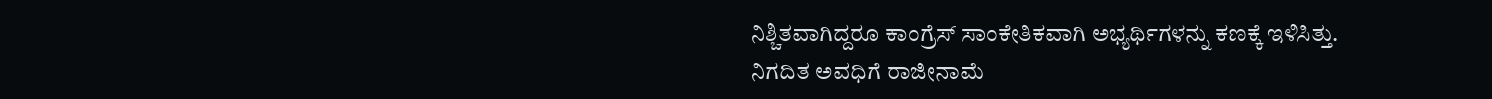ನಿಶ್ಚಿತವಾಗಿದ್ದರೂ ಕಾಂಗ್ರೆಸ್ ಸಾಂಕೇತಿಕವಾಗಿ ಅಭ್ಯರ್ಥಿಗಳನ್ನು ಕಣಕ್ಕೆ ಇಳಿಸಿತ್ತು.
ನಿಗದಿತ ಅವಧಿಗೆ ರಾಜೀನಾಮೆ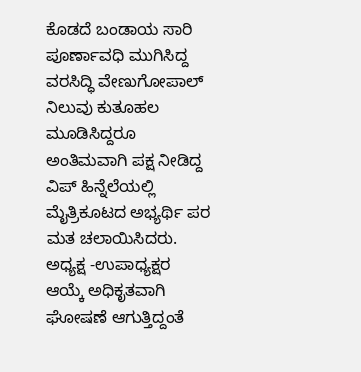ಕೊಡದೆ ಬಂಡಾಯ ಸಾರಿ ಪೂರ್ಣಾವಧಿ ಮುಗಿಸಿದ್ದ ವರಸಿದ್ಧಿ ವೇಣುಗೋಪಾಲ್ ನಿಲುವು ಕುತೂಹಲ ಮೂಡಿಸಿದ್ದರೂ ಅಂತಿಮವಾಗಿ ಪಕ್ಷ ನೀಡಿದ್ದ ವಿಪ್ ಹಿನ್ನೆಲೆಯಲ್ಲಿ ಮೈತ್ರಿಕೂಟದ ಅಭ್ಯರ್ಥಿ ಪರ ಮತ ಚಲಾಯಿಸಿದರು.
ಅಧ್ಯಕ್ಷ -ಉಪಾಧ್ಯಕ್ಷರ ಆಯ್ಕೆ ಅಧಿಕೃತವಾಗಿ ಘೋಷಣೆ ಆಗುತ್ತಿದ್ದಂತೆ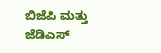ಬಿಜೆಪಿ ಮತ್ತು ಜೆಡಿಎಸ್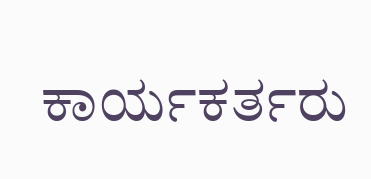ಕಾರ್ಯಕರ್ತರು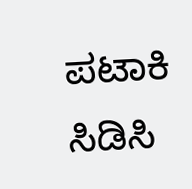ಪಟಾಕಿ ಸಿಡಿಸಿ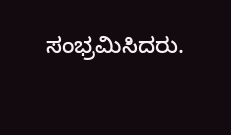ಸಂಭ್ರಮಿಸಿದರು.